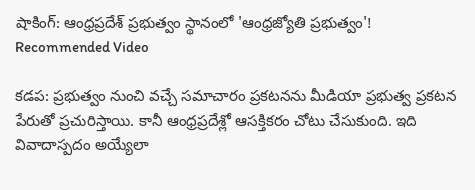షాకింగ్: ఆంధ్రప్రదేశ్ ప్రభుత్వం స్థానంలో 'ఆంధ్రజ్యోతి ప్రభుత్వం'!
Recommended Video

కడప: ప్రభుత్వం నుంచి వచ్చే సమాచారం ప్రకటనను మీడియా ప్రభుత్వ ప్రకటన పేరుతో ప్రచురిస్తాయి. కానీ ఆంధ్రప్రదేశ్లో ఆసక్తికరం చోటు చేసుకుంది. ఇది వివాదాస్పదం అయ్యేలా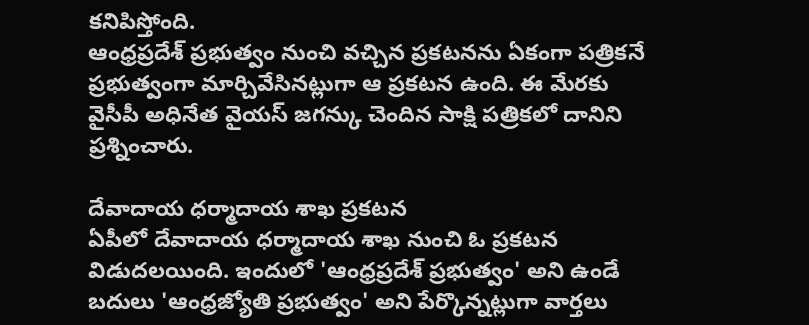కనిపిస్తోంది.
ఆంధ్రప్రదేశ్ ప్రభుత్వం నుంచి వచ్చిన ప్రకటనను ఏకంగా పత్రికనే ప్రభుత్వంగా మార్చివేసినట్లుగా ఆ ప్రకటన ఉంది. ఈ మేరకు వైసీపీ అధినేత వైయస్ జగన్కు చెందిన సాక్షి పత్రికలో దానిని ప్రశ్నించారు.

దేవాదాయ ధర్మాదాయ శాఖ ప్రకటన
ఏపీలో దేవాదాయ ధర్మాదాయ శాఖ నుంచి ఓ ప్రకటన విడుదలయింది. ఇందులో 'ఆంధ్రప్రదేశ్ ప్రభుత్వం' అని ఉండే బదులు 'ఆంధ్రజ్యోతి ప్రభుత్వం' అని పేర్కొన్నట్లుగా వార్తలు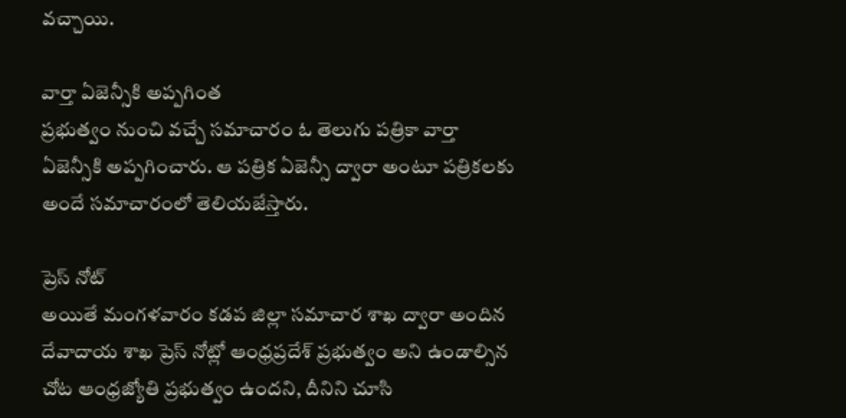వచ్చాయి.

వార్తా ఏజెన్సీకి అప్పగింత
ప్రభుత్వం నుంచి వచ్చే సమాచారం ఓ తెలుగు పత్రికా వార్తా ఏజెన్సీకి అప్పగించారు. ఆ పత్రిక ఏజెన్సీ ద్వారా అంటూ పత్రికలకు అందే సమాచారంలో తెలియజేస్తారు.

ప్రెస్ నోట్
అయితే మంగళవారం కడప జిల్లా సమాచార శాఖ ద్వారా అందిన దేవాదాయ శాఖ ప్రెస్ నోట్లో ఆంధ్రప్రదేశ్ ప్రభుత్వం అని ఉండాల్సిన చోట ఆంధ్రజ్యోతి ప్రభుత్వం ఉందని, దీనిని చూసి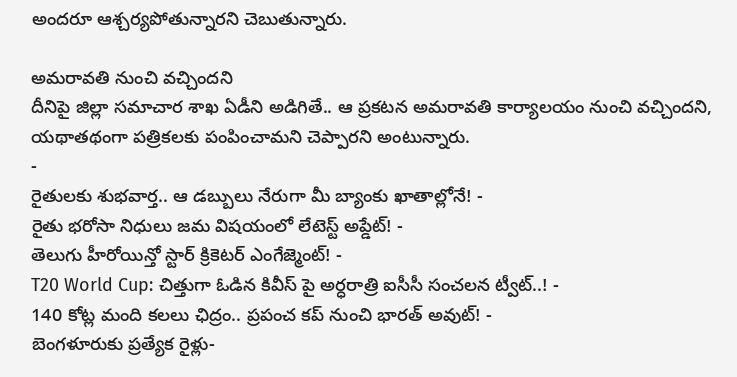అందరూ ఆశ్చర్యపోతున్నారని చెబుతున్నారు.

అమరావతి నుంచి వచ్చిందని
దీనిపై జిల్లా సమాచార శాఖ ఏడీని అడిగితే.. ఆ ప్రకటన అమరావతి కార్యాలయం నుంచి వచ్చిందని, యథాతథంగా పత్రికలకు పంపించామని చెప్పారని అంటున్నారు.
-
రైతులకు శుభవార్త.. ఆ డబ్బులు నేరుగా మీ బ్యాంకు ఖాతాల్లోనే! -
రైతు భరోసా నిధులు జమ విషయంలో లేటెస్ట్ అప్డేట్! -
తెలుగు హీరోయిన్తో స్టార్ క్రికెటర్ ఎంగేజ్మెంట్! -
T20 World Cup: చిత్తుగా ఓడిన కివీస్ పై అర్ధరాత్రి ఐసీసీ సంచలన ట్వీట్..! -
140 కోట్ల మంది కలలు ఛిద్రం.. ప్రపంచ కప్ నుంచి భారత్ అవుట్! -
బెంగళూరుకు ప్రత్యేక రైళ్లు-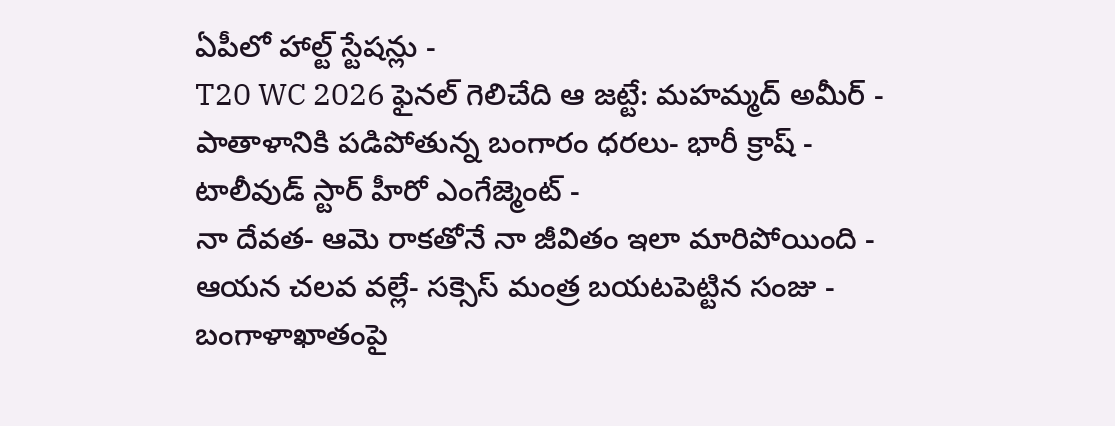ఏపీలో హాల్ట్ స్టేషన్లు -
T20 WC 2026 ఫైనల్ గెలిచేది ఆ జట్టే: మహమ్మద్ అమీర్ -
పాతాళానికి పడిపోతున్న బంగారం ధరలు- భారీ క్రాష్ -
టాలీవుడ్ స్టార్ హీరో ఎంగేజ్మెంట్ -
నా దేవత- ఆమె రాకతోనే నా జీవితం ఇలా మారిపోయింది -
ఆయన చలవ వల్లే- సక్సెస్ మంత్ర బయటపెట్టిన సంజు -
బంగాళాఖాతంపై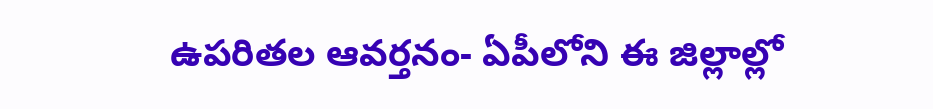ఉపరితల ఆవర్తనం- ఏపీలోని ఈ జిల్లాల్లో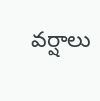వర్షాలు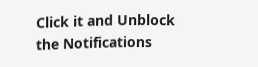Click it and Unblock the Notifications